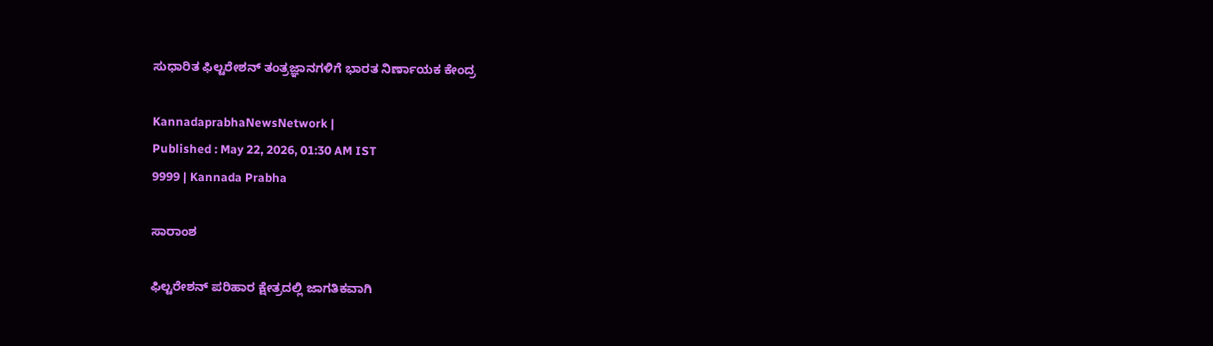ಸುಧಾರಿತ ಫಿಲ್ಟರೇಶನ್ ತಂತ್ರಜ್ಞಾನಗಳಿಗೆ ಭಾರತ ನಿರ್ಣಾಯಕ ಕೇಂದ್ರ

KannadaprabhaNewsNetwork |
Published : May 22, 2026, 01:30 AM IST
9999 | Kannada Prabha

ಸಾರಾಂಶ

ಫಿಲ್ಟರೇಶನ್ ಪರಿಹಾರ ಕ್ಷೇತ್ರದಲ್ಲಿ ಜಾಗತಿಕವಾಗಿ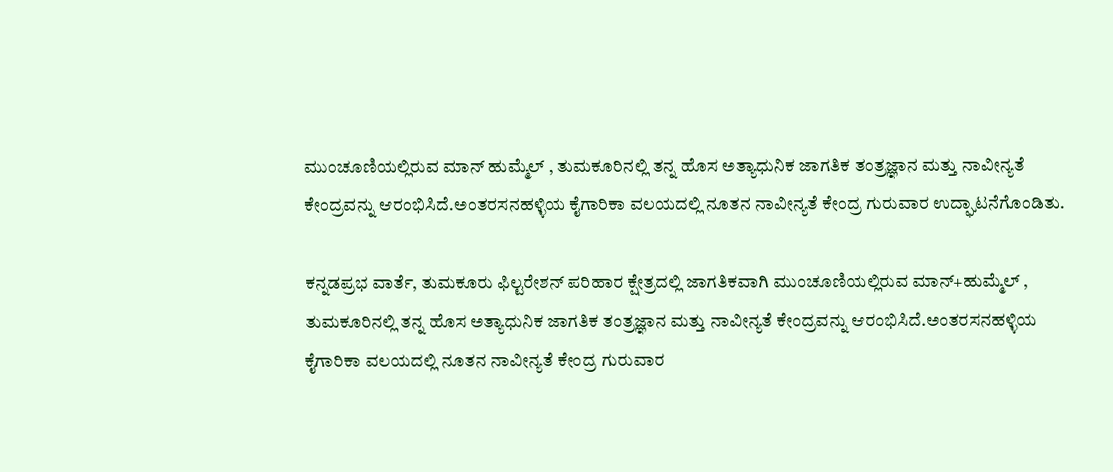ಮುಂಚೂಣಿಯಲ್ಲಿರುವ ಮಾನ್‌ ಹುಮ್ಮೆಲ್‌ , ತುಮಕೂರಿನಲ್ಲಿ ತನ್ನ ಹೊಸ ಅತ್ಯಾಧುನಿಕ ಜಾಗತಿಕ ತಂತ್ರಜ್ಞಾನ ಮತ್ತು ನಾವೀನ್ಯತೆ ಕೇಂದ್ರವನ್ನು ಆರಂಭಿಸಿದೆ.ಅಂತರಸನಹಳ್ಳಿಯ ಕೈಗಾರಿಕಾ ವಲಯದಲ್ಲಿ ನೂತನ ನಾವೀನ್ಯತೆ ಕೇಂದ್ರ ಗುರುವಾರ ಉದ್ಘಾಟನೆಗೊಂಡಿತು.

ಕನ್ನಡಪ್ರಭ ವಾರ್ತೆ, ತುಮಕೂರು ಫಿಲ್ಟರೇಶನ್ ಪರಿಹಾರ ಕ್ಷೇತ್ರದಲ್ಲಿ ಜಾಗತಿಕವಾಗಿ ಮುಂಚೂಣಿಯಲ್ಲಿರುವ ಮಾನ್‌+ಹುಮ್ಮೆಲ್‌ , ತುಮಕೂರಿನಲ್ಲಿ ತನ್ನ ಹೊಸ ಅತ್ಯಾಧುನಿಕ ಜಾಗತಿಕ ತಂತ್ರಜ್ಞಾನ ಮತ್ತು ನಾವೀನ್ಯತೆ ಕೇಂದ್ರವನ್ನು ಆರಂಭಿಸಿದೆ.ಅಂತರಸನಹಳ್ಳಿಯ ಕೈಗಾರಿಕಾ ವಲಯದಲ್ಲಿ ನೂತನ ನಾವೀನ್ಯತೆ ಕೇಂದ್ರ ಗುರುವಾರ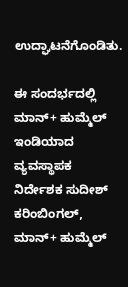ಉದ್ಘಾಟನೆಗೊಂಡಿತು.

ಈ ಸಂದರ್ಭದಲ್ಲಿ ಮಾನ್‌+ ಹುಮ್ಮೆಲ್‌ ಇಂಡಿಯಾದ ವ್ಯವಸ್ಥಾಪಕ ನಿರ್ದೇಶಕ ಸುದೀಶ್ ಕರಿಂಬಿಂಗಲ್, ಮಾನ್‌+ ಹುಮ್ಮೆಲ್‌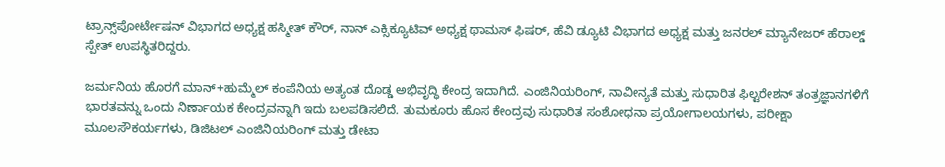ಟ್ರಾನ್ಸ್‌ಪೋರ್ಟೇಷನ್‌ ವಿಭಾಗದ ಅಧ್ಯಕ್ಷ ಹಸ್ಮೀತ್‌ ಕೌರ್‌, ನಾನ್‌ ಎಕ್ಸಿಕ್ಯೂಟಿವ್‌ ಅಧ್ಯಕ್ಷ ಥಾಮಸ್‌ ಫಿಷರ್‌, ಹೆವಿ ಡ್ಯೂಟಿ ವಿಭಾಗದ ಅಧ್ಯಕ್ಷ ಮತ್ತು ಜನರಲ್‌ ಮ್ಯಾನೇಜರ್‌ ಹೆರಾಲ್ಡ್‌ ಸ್ಪೇತ್‌ ಉಪಸ್ಥಿತರಿದ್ದರು.

ಜರ್ಮನಿಯ ಹೊರಗೆ ಮಾನ್‌+ಹುಮ್ಮೆಲ್‌ ಕಂಪೆನಿಯ ಅತ್ಯಂತ ದೊಡ್ಡ ಅಭಿವೃದ್ಧಿ ಕೇಂದ್ರ ಇದಾಗಿದೆ. ಎಂಜಿನಿಯರಿಂಗ್, ನಾವೀನ್ಯತೆ ಮತ್ತು ಸುಧಾರಿತ ಫಿಲ್ಟರೇಶನ್ ತಂತ್ರಜ್ಞಾನಗಳಿಗೆ ಭಾರತವನ್ನು ಒಂದು ನಿರ್ಣಾಯಕ ಕೇಂದ್ರವನ್ನಾಗಿ ಇದು ಬಲಪಡಿಸಲಿದೆ. ತುಮಕೂರು ಹೊಸ ಕೇಂದ್ರವು ಸುಧಾರಿತ ಸಂಶೋಧನಾ ಪ್ರಯೋಗಾಲಯಗಳು, ಪರೀಕ್ಷಾ ಮೂಲಸೌಕರ್ಯಗಳು, ಡಿಜಿಟಲ್ ಎಂಜಿನಿಯರಿಂಗ್ ಮತ್ತು ಡೇಟಾ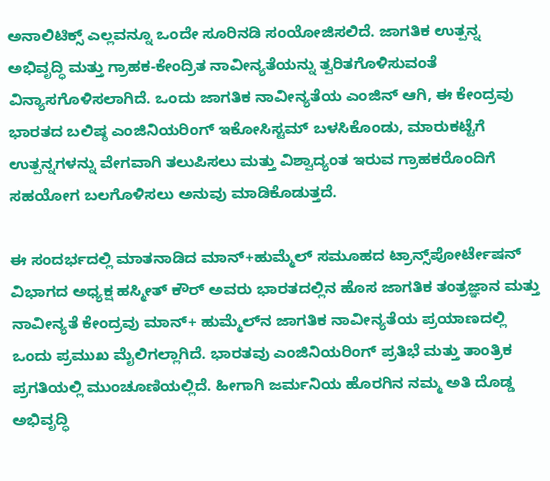ಅನಾಲಿಟಿಕ್ಸ್ ಎಲ್ಲವನ್ನೂ ಒಂದೇ ಸೂರಿನಡಿ ಸಂಯೋಜಿಸಲಿದೆ. ಜಾಗತಿಕ ಉತ್ಪನ್ನ ಅಭಿವೃದ್ಧಿ ಮತ್ತು ಗ್ರಾಹಕ-ಕೇಂದ್ರಿತ ನಾವೀನ್ಯತೆಯನ್ನು ತ್ವರಿತಗೊಳಿಸುವಂತೆ ವಿನ್ಯಾಸಗೊಳಿಸಲಾಗಿದೆ. ಒಂದು ಜಾಗತಿಕ ನಾವೀನ್ಯತೆಯ ಎಂಜಿನ್ ಆಗಿ, ಈ ಕೇಂದ್ರವು ಭಾರತದ ಬಲಿಷ್ಠ ಎಂಜಿನಿಯರಿಂಗ್ ಇಕೋಸಿಸ್ಟಮ್‌ ಬಳಸಿಕೊಂಡು, ಮಾರುಕಟ್ಟೆಗೆ ಉತ್ಪನ್ನಗಳನ್ನು ವೇಗವಾಗಿ ತಲುಪಿಸಲು ಮತ್ತು ವಿಶ್ವಾದ್ಯಂತ ಇರುವ ಗ್ರಾಹಕರೊಂದಿಗೆ ಸಹಯೋಗ ಬಲಗೊಳಿಸಲು ಅನುವು ಮಾಡಿಕೊಡುತ್ತದೆ.

ಈ ಸಂದರ್ಭದಲ್ಲಿ ಮಾತನಾಡಿದ ಮಾನ್‌+ಹುಮ್ಮೆಲ್‌ ಸಮೂಹದ ಟ್ರಾನ್ಸ್‌ಪೋರ್ಟೇಷನ್‌ ವಿಭಾಗದ ಅಧ್ಯಕ್ಷ ಹಸ್ಮೀತ್‌ ಕೌರ್‌ ಅವರು ಭಾರತದಲ್ಲಿನ ಹೊಸ ಜಾಗತಿಕ ತಂತ್ರಜ್ಞಾನ ಮತ್ತು ನಾವೀನ್ಯತೆ ಕೇಂದ್ರವು ಮಾನ್‌+ ಹುಮ್ಮೆಲ್‌ನ ಜಾಗತಿಕ ನಾವೀನ್ಯತೆಯ ಪ್ರಯಾಣದಲ್ಲಿ ಒಂದು ಪ್ರಮುಖ ಮೈಲಿಗಲ್ಲಾಗಿದೆ. ಭಾರತವು ಎಂಜಿನಿಯರಿಂಗ್ ಪ್ರತಿಭೆ ಮತ್ತು ತಾಂತ್ರಿಕ ಪ್ರಗತಿಯಲ್ಲಿ ಮುಂಚೂಣಿಯಲ್ಲಿದೆ. ಹೀಗಾಗಿ ಜರ್ಮನಿಯ ಹೊರಗಿನ ನಮ್ಮ ಅತಿ ದೊಡ್ಡ ಅಭಿವೃದ್ಧಿ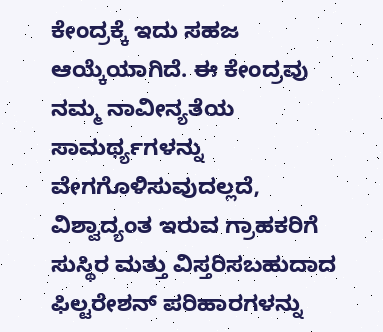ಕೇಂದ್ರಕ್ಕೆ ಇದು ಸಹಜ ಆಯ್ಕೆಯಾಗಿದೆ. ಈ ಕೇಂದ್ರವು ನಮ್ಮ ನಾವೀನ್ಯತೆಯ ಸಾಮರ್ಥ್ಯಗಳನ್ನು ವೇಗಗೊಳಿಸುವುದಲ್ಲದೆ, ವಿಶ್ವಾದ್ಯಂತ ಇರುವ ಗ್ರಾಹಕರಿಗೆ ಸುಸ್ಥಿರ ಮತ್ತು ವಿಸ್ತರಿಸಬಹುದಾದ ಫಿಲ್ಟರೇಶನ್ ಪರಿಹಾರಗಳನ್ನು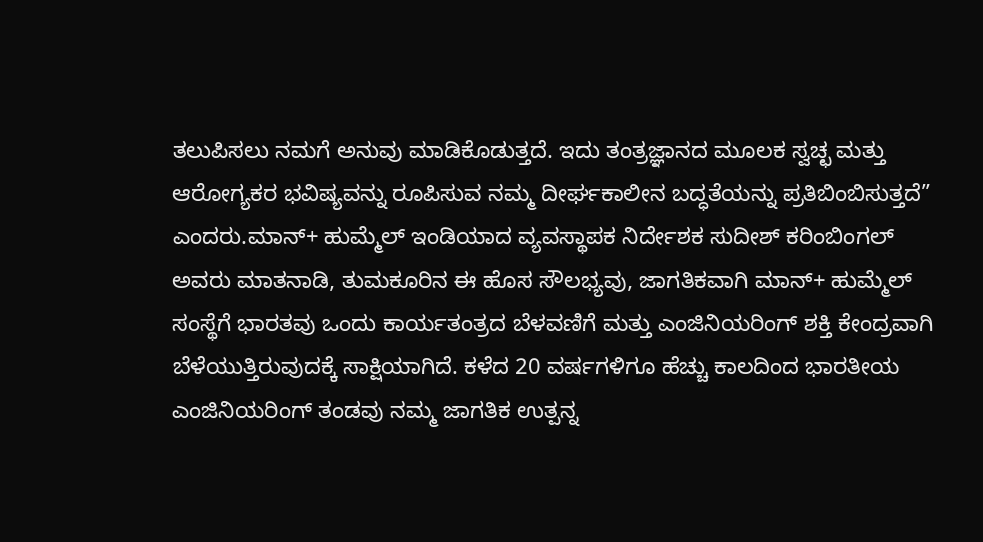ತಲುಪಿಸಲು ನಮಗೆ ಅನುವು ಮಾಡಿಕೊಡುತ್ತದೆ. ಇದು ತಂತ್ರಜ್ಞಾನದ ಮೂಲಕ ಸ್ವಚ್ಛ ಮತ್ತು ಆರೋಗ್ಯಕರ ಭವಿಷ್ಯವನ್ನು ರೂಪಿಸುವ ನಮ್ಮ ದೀರ್ಘಕಾಲೀನ ಬದ್ಧತೆಯನ್ನು ಪ್ರತಿಬಿಂಬಿಸುತ್ತದೆ” ಎಂದರು.ಮಾನ್‌+ ಹುಮ್ಮೆಲ್‌ ಇಂಡಿಯಾದ ವ್ಯವಸ್ಥಾಪಕ ನಿರ್ದೇಶಕ ಸುದೀಶ್ ಕರಿಂಬಿಂಗಲ್ ಅವರು ಮಾತನಾಡಿ, ತುಮಕೂರಿನ ಈ ಹೊಸ ಸೌಲಭ್ಯವು, ಜಾಗತಿಕವಾಗಿ ಮಾನ್‌+ ಹುಮ್ಮೆಲ್‌ ಸಂಸ್ಥೆಗೆ ಭಾರತವು ಒಂದು ಕಾರ್ಯತಂತ್ರದ ಬೆಳವಣಿಗೆ ಮತ್ತು ಎಂಜಿನಿಯರಿಂಗ್ ಶಕ್ತಿ ಕೇಂದ್ರವಾಗಿ ಬೆಳೆಯುತ್ತಿರುವುದಕ್ಕೆ ಸಾಕ್ಷಿಯಾಗಿದೆ. ಕಳೆದ 20 ವರ್ಷಗಳಿಗೂ ಹೆಚ್ಚು ಕಾಲದಿಂದ ಭಾರತೀಯ ಎಂಜಿನಿಯರಿಂಗ್ ತಂಡವು ನಮ್ಮ ಜಾಗತಿಕ ಉತ್ಪನ್ನ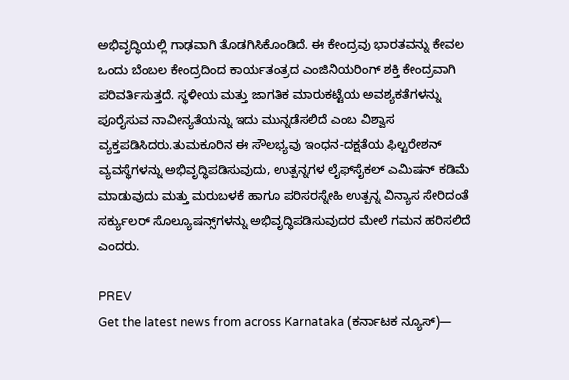ಅಭಿವೃದ್ಧಿಯಲ್ಲಿ ಗಾಢವಾಗಿ ತೊಡಗಿಸಿಕೊಂಡಿದೆ. ಈ ಕೇಂದ್ರವು ಭಾರತವನ್ನು ಕೇವಲ ಒಂದು ಬೆಂಬಲ ಕೇಂದ್ರದಿಂದ ಕಾರ್ಯತಂತ್ರದ ಎಂಜಿನಿಯರಿಂಗ್ ಶಕ್ತಿ ಕೇಂದ್ರವಾಗಿ ಪರಿವರ್ತಿಸುತ್ತದೆ. ಸ್ಥಳೀಯ ಮತ್ತು ಜಾಗತಿಕ ಮಾರುಕಟ್ಟೆಯ ಅವಶ್ಯಕತೆಗಳನ್ನು ಪೂರೈಸುವ ನಾವೀನ್ಯತೆಯನ್ನು ಇದು ಮುನ್ನಡೆಸಲಿದೆ ಎಂಬ ವಿಶ್ವಾಸ ವ್ಯಕ್ತಪಡಿಸಿದರು.ತುಮಕೂರಿನ ಈ ಸೌಲಭ್ಯವು ಇಂಧನ-ದಕ್ಷತೆಯ ಫಿಲ್ಟರೇಶನ್ ವ್ಯವಸ್ಥೆಗಳನ್ನು ಅಭಿವೃದ್ಧಿಪಡಿಸುವುದು, ಉತ್ಪನ್ನಗಳ ಲೈಫ್‌ಸೈಕಲ್‌ ಎಮಿಷನ್‌ ಕಡಿಮೆ ಮಾಡುವುದು ಮತ್ತು ಮರುಬಳಕೆ ಹಾಗೂ ಪರಿಸರಸ್ನೇಹಿ ಉತ್ಪನ್ನ ವಿನ್ಯಾಸ ಸೇರಿದಂತೆ ಸರ್ಕ್ಯುಲರ್‌ ಸೊಲ್ಯೂಷನ್ಸ್‌ಗಳನ್ನು ಅಭಿವೃದ್ಧಿಪಡಿಸುವುದರ ಮೇಲೆ ಗಮನ ಹರಿಸಲಿದೆ ಎಂದರು.

PREV
Get the latest news from across Karnataka (ಕರ್ನಾಟಕ ನ್ಯೂಸ್)—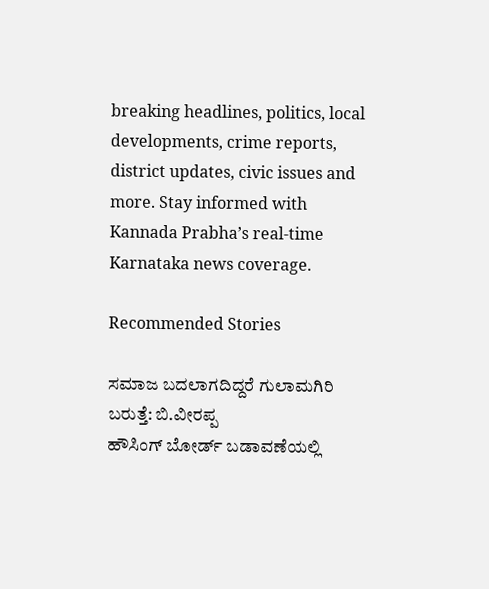breaking headlines, politics, local developments, crime reports, district updates, civic issues and more. Stay informed with Kannada Prabha’s real‑time Karnataka news coverage.

Recommended Stories

ಸಮಾಜ ಬದಲಾಗದಿದ್ದರೆ ಗುಲಾಮಗಿರಿ ಬರುತ್ತೆ: ಬಿ.ವೀರಪ್ಪ
ಹೌಸಿಂಗ್ ಬೋರ್ಡ್ ಬಡಾವಣೆಯಲ್ಲಿ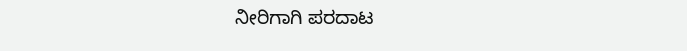ನೀರಿಗಾಗಿ ಪರದಾಟ